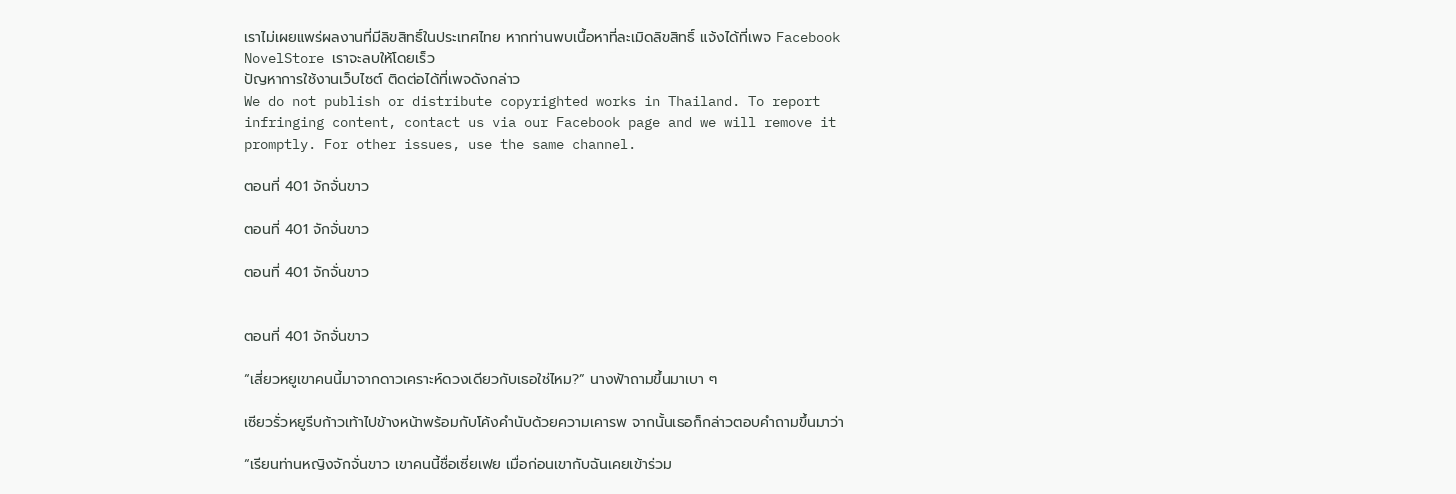เราไม่เผยแพร่ผลงานที่มีลิขสิทธิ์ในประเทศไทย หากท่านพบเนื้อหาที่ละเมิดลิขสิทธิ์ แจ้งได้ที่เพจ Facebook NovelStore เราจะลบให้โดยเร็ว
ปัญหาการใช้งานเว็บไซต์ ติดต่อได้ที่เพจดังกล่าว
We do not publish or distribute copyrighted works in Thailand. To report infringing content, contact us via our Facebook page and we will remove it promptly. For other issues, use the same channel.

ตอนที่ 401 จักจั่นขาว

ตอนที่ 401 จักจั่นขาว

ตอนที่ 401 จักจั่นขาว


ตอนที่ 401 จักจั่นขาว

“เสี่ยวหยูเขาคนนี้มาจากดาวเคราะห์ดวงเดียวกับเธอใช่ไหม?” นางฟ้าถามขึ้นมาเบา ๆ

เซียวรั่วหยูรีบก้าวเท้าไปข้างหน้าพร้อมกับโค้งคำนับด้วยความเคารพ จากนั้นเธอก็กล่าวตอบคำถามขึ้นมาว่า

“เรียนท่านหญิงจักจั่นขาว เขาคนนี้ชื่อเซี่ยเฟย เมื่อก่อนเขากับฉันเคยเข้าร่วม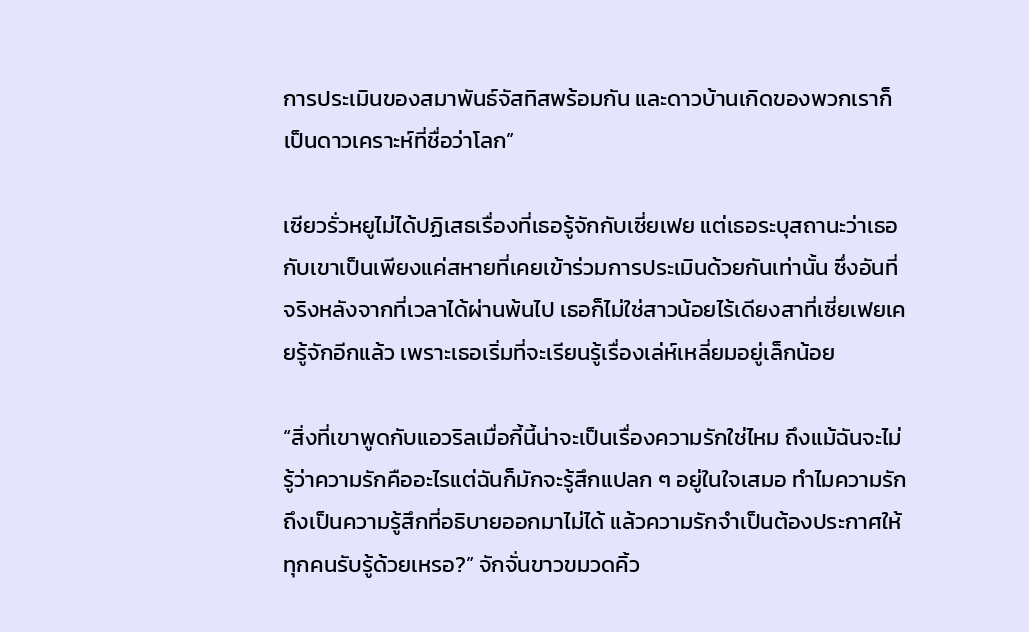การประเมินของสมาพันธ์จัสทิสพร้อมกัน และดาวบ้านเกิดของพวกเราก็เป็นดาวเคราะห์ที่ชื่อว่าโลก”

เซียวรั่วหยูไม่ได้ปฏิเสธเรื่องที่เธอรู้จักกับเซี่ยเฟย แต่เธอระบุสถานะว่าเธอกับเขาเป็นเพียงแค่สหายที่เคยเข้าร่วมการประเมินด้วยกันเท่านั้น ซึ่งอันที่จริงหลังจากที่เวลาได้ผ่านพ้นไป เธอก็ไม่ใช่สาวน้อยไร้เดียงสาที่เซี่ยเฟยเคยรู้จักอีกแล้ว เพราะเธอเริ่มที่จะเรียนรู้เรื่องเล่ห์เหลี่ยมอยู่เล็กน้อย

“สิ่งที่เขาพูดกับแอวริลเมื่อกี้นี้น่าจะเป็นเรื่องความรักใช่ไหม ถึงแม้ฉันจะไม่รู้ว่าความรักคืออะไรแต่ฉันก็มักจะรู้สึกแปลก ๆ อยู่ในใจเสมอ ทำไมความรักถึงเป็นความรู้สึกที่อธิบายออกมาไม่ได้ แล้วความรักจำเป็นต้องประกาศให้ทุกคนรับรู้ด้วยเหรอ?” จักจั่นขาวขมวดคิ้ว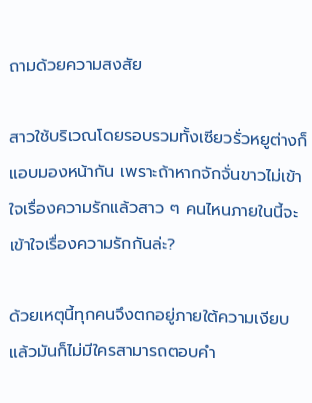ถามด้วยความสงสัย

สาวใช้บริเวณโดยรอบรวมทั้งเซียวรั่วหยูต่างก็แอบมองหน้ากัน เพราะถ้าหากจักจั่นขาวไม่เข้าใจเรื่องความรักแล้วสาว ๆ คนไหนภายในนี้จะเข้าใจเรื่องความรักกันล่ะ?

ด้วยเหตุนี้ทุกคนจึงตกอยู่ภายใต้ความเงียบ แล้วมันก็ไม่มีใครสามารถตอบคำ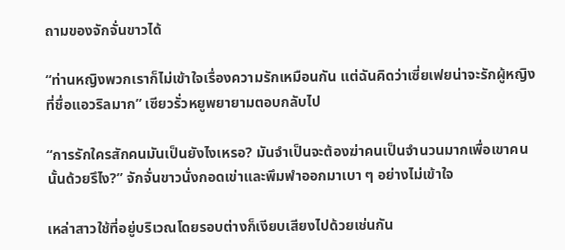ถามของจักจั่นขาวได้

“ท่านหญิงพวกเราก็ไม่เข้าใจเรื่องความรักเหมือนกัน แต่ฉันคิดว่าเซี่ยเฟยน่าจะรักผู้หญิงที่ชื่อแอวริลมาก” เซียวรั่วหยูพยายามตอบกลับไป

“การรักใครสักคนมันเป็นยังไงเหรอ? มันจำเป็นจะต้องฆ่าคนเป็นจำนวนมากเพื่อเขาคนนั้นด้วยรึไง?” จักจั่นขาวนั่งกอดเข่าและพึมพำออกมาเบา ๆ อย่างไม่เข้าใจ

เหล่าสาวใช้ที่อยู่บริเวณโดยรอบต่างก็เงียบเสียงไปด้วยเช่นกัน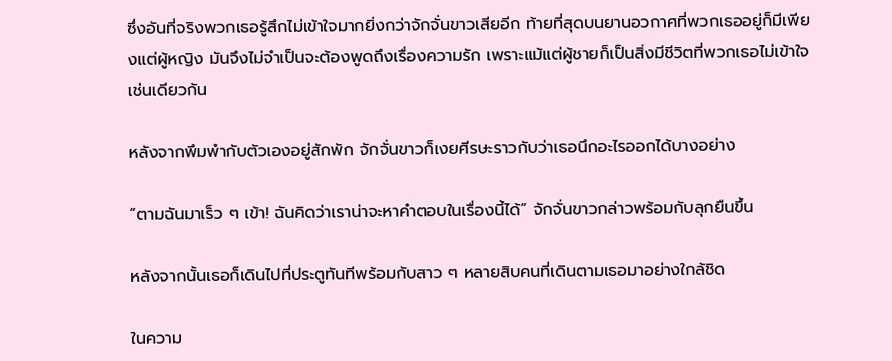ซึ่งอันที่จริงพวกเธอรู้สึกไม่เข้าใจมากยิ่งกว่าจักจั่นขาวเสียอีก ท้ายที่สุดบนยานอวกาศที่พวกเธออยู่ก็มีเพียงแต่ผู้หญิง มันจึงไม่จำเป็นจะต้องพูดถึงเรื่องความรัก เพราะแม้แต่ผู้ชายก็เป็นสิ่งมีชีวิตที่พวกเธอไม่เข้าใจเช่นเดียวกัน

หลังจากพึมพำกับตัวเองอยู่สักพัก จักจั่นขาวก็เงยศีรษะราวกับว่าเธอนึกอะไรออกได้บางอย่าง

“ตามฉันมาเร็ว ๆ เข้า! ฉันคิดว่าเราน่าจะหาคำตอบในเรื่องนี้ได้” จักจั่นขาวกล่าวพร้อมกับลุกยืนขึ้น

หลังจากนั้นเธอก็เดินไปที่ประตูทันทีพร้อมกับสาว ๆ หลายสิบคนที่เดินตามเธอมาอย่างใกล้ชิด

ในความ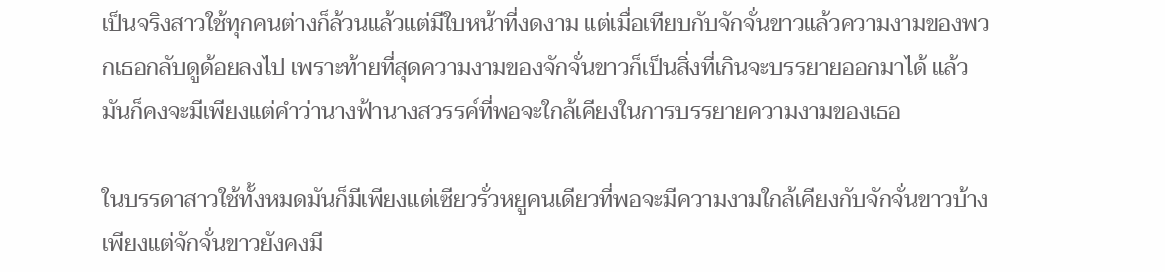เป็นจริงสาวใช้ทุกคนต่างก็ล้วนแล้วแต่มีใบหน้าที่งดงาม แต่เมื่อเทียบกับจักจั่นขาวแล้วความงามของพวกเธอกลับดูด้อยลงไป เพราะท้ายที่สุดความงามของจักจั่นขาวก็เป็นสิ่งที่เกินจะบรรยายออกมาได้ แล้วมันก็คงจะมีเพียงแต่คำว่านางฟ้านางสวรรค์ที่พอจะใกล้เคียงในการบรรยายความงามของเธอ

ในบรรดาสาวใช้ทั้งหมดมันก็มีเพียงแต่เซียวรั่วหยูคนเดียวที่พอจะมีความงามใกล้เคียงกับจักจั่นขาวบ้าง เพียงแต่จักจั่นขาวยังคงมี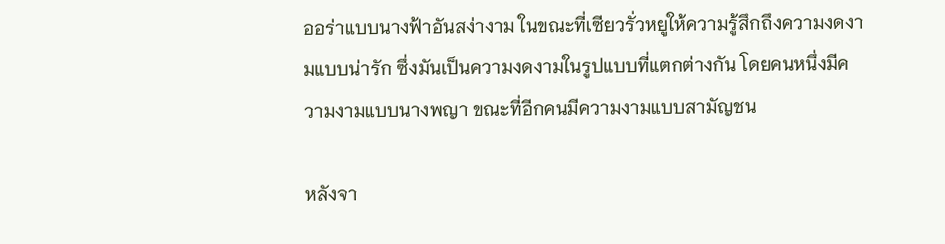ออร่าแบบนางฟ้าอันสง่างาม ในขณะที่เซียวรั่วหยูให้ความรู้สึกถึงความงดงามแบบน่ารัก ซึ่งมันเป็นความงดงามในรูปแบบที่แตกต่างกัน โดยคนหนึ่งมีความงามแบบนางพญา ขณะที่อีกคนมีความงามแบบสามัญชน

หลังจา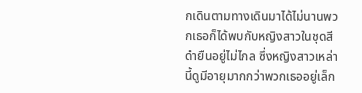กเดินตามทางเดินมาได้ไม่นานพวกเธอก็ได้พบกับหญิงสาวในชุดสีดำยืนอยู่ไม่ไกล ซึ่งหญิงสาวเหล่านี้ดูมีอายุมากกว่าพวกเธออยู่เล็ก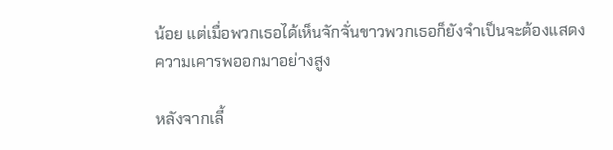น้อย แต่เมื่อพวกเธอได้เห็นจักจั่นขาวพวกเธอก็ยังจำเป็นจะต้องแสดงความเคารพออกมาอย่างสูง

หลังจากเลี้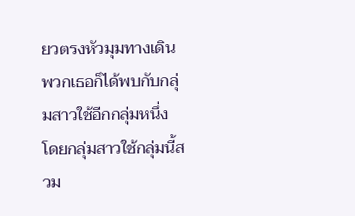ยวตรงหัวมุมทางเดินพวกเธอก็ได้พบกับกลุ่มสาวใช้อีกกลุ่มหนึ่ง โดยกลุ่มสาวใช้กลุ่มนี้สวม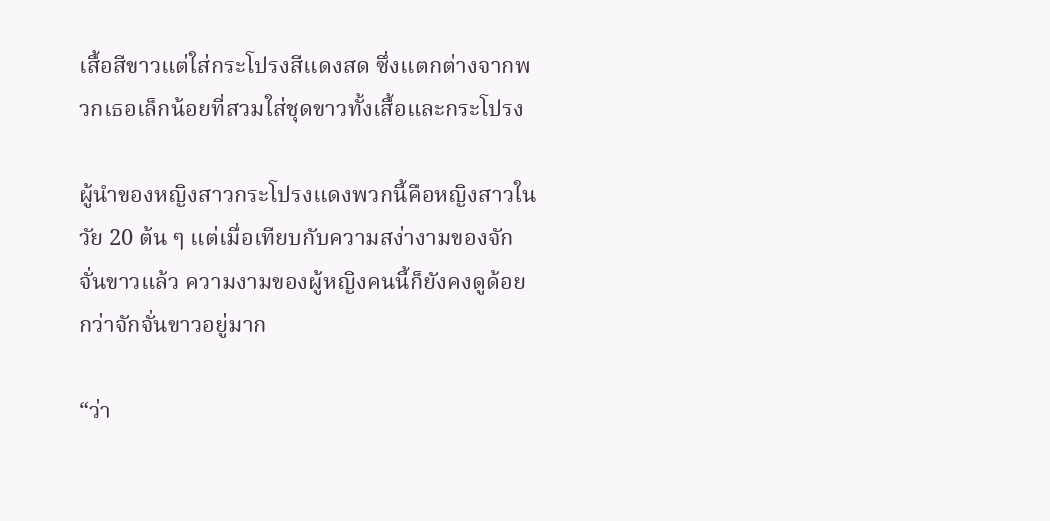เสื้อสีขาวแต่ใส่กระโปรงสีแดงสด ซึ่งแตกต่างจากพวกเธอเล็กน้อยที่สวมใส่ชุดขาวทั้งเสื้อและกระโปรง

ผู้นำของหญิงสาวกระโปรงแดงพวกนี้คือหญิงสาวในวัย 20 ต้น ๆ แต่เมื่อเทียบกับความสง่างามของจักจั่นขาวแล้ว ความงามของผู้หญิงคนนี้ก็ยังคงดูด้อยกว่าจักจั่นขาวอยู่มาก

“ว่า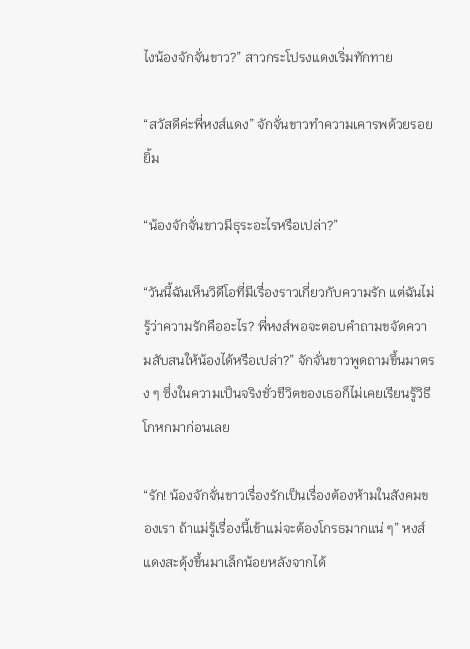ไงน้องจักจั่นขาว?” สาวกระโปรงแดงเริ่มทักทาย

“สวัสดีค่ะพี่หงส์แดง” จักจั่นขาวทำความเคารพด้วยรอยยิ้ม

“น้องจักจั่นขาวมีธุระอะไรหรือเปล่า?”

“วันนี้ฉันเห็นวิดีโอที่มีเรื่องราวเกี่ยวกับความรัก แต่ฉันไม่รู้ว่าความรักคืออะไร? พี่หงส์พอจะตอบคำถามขจัดความสับสนให้น้องได้หรือเปล่า?” จักจั่นขาวพูดถามขึ้นมาตรง ๆ ซึ่งในความเป็นจริงชั่วชีวิตของเธอก็ไม่เคยเรียนรู้วิธีโกหกมาก่อนเลย

“รัก! น้องจักจั่นขาวเรื่องรักเป็นเรื่องต้องห้ามในสังคมของเรา ถ้าแม่รู้เรื่องนี้เข้าแม่จะต้องโกรธมากแน่ ๆ” หงส์แดงสะดุ้งขึ้นมาเล็กน้อยหลังจากได้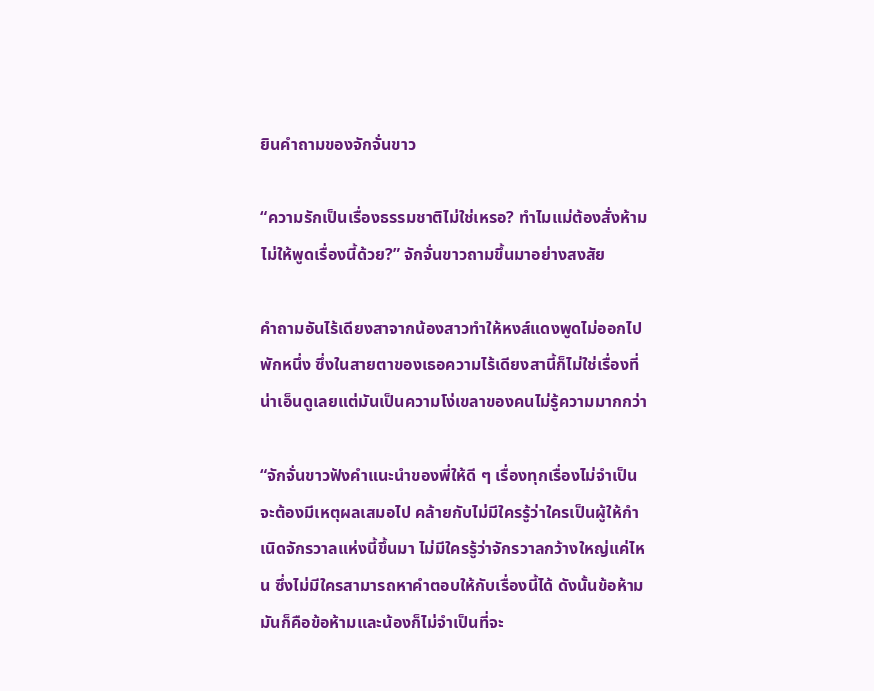ยินคำถามของจักจั่นขาว

“ความรักเป็นเรื่องธรรมชาติไม่ใช่เหรอ? ทำไมแม่ต้องสั่งห้ามไม่ให้พูดเรื่องนี้ด้วย?” จักจั่นขาวถามขึ้นมาอย่างสงสัย

คำถามอันไร้เดียงสาจากน้องสาวทำให้หงส์แดงพูดไม่ออกไปพักหนึ่ง ซึ่งในสายตาของเธอความไร้เดียงสานี้ก็ไม่ใช่เรื่องที่น่าเอ็นดูเลยแต่มันเป็นความโง่เขลาของคนไม่รู้ความมากกว่า

“จักจั่นขาวฟังคำแนะนำของพี่ให้ดี ๆ เรื่องทุกเรื่องไม่จำเป็นจะต้องมีเหตุผลเสมอไป คล้ายกับไม่มีใครรู้ว่าใครเป็นผู้ให้กำเนิดจักรวาลแห่งนี้ขึ้นมา ไม่มีใครรู้ว่าจักรวาลกว้างใหญ่แค่ไหน ซึ่งไม่มีใครสามารถหาคำตอบให้กับเรื่องนี้ได้ ดังนั้นข้อห้ามมันก็คือข้อห้ามและน้องก็ไม่จำเป็นที่จะ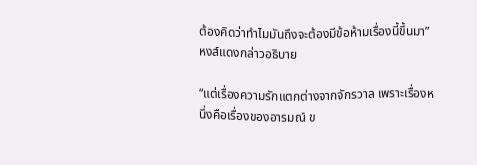ต้องคิดว่าทำไมมันถึงจะต้องมีข้อห้ามเรื่องนี้ขึ้นมา” หงส์แดงกล่าวอธิบาย

“แต่เรื่องความรักแตกต่างจากจักรวาล เพราะเรื่องหนึ่งคือเรื่องของอารมณ์ ข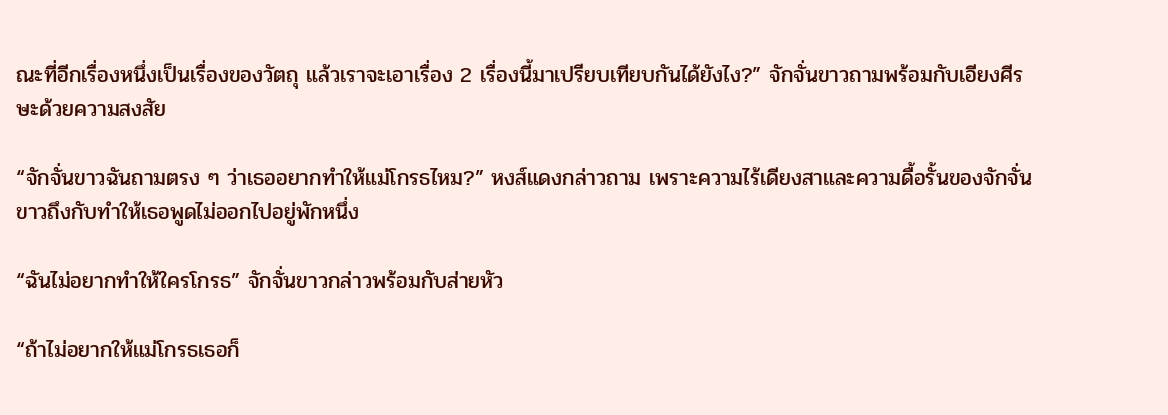ณะที่อีกเรื่องหนึ่งเป็นเรื่องของวัตถุ แล้วเราจะเอาเรื่อง 2 เรื่องนี้มาเปรียบเทียบกันได้ยังไง?” จักจั่นขาวถามพร้อมกับเอียงศีรษะด้วยความสงสัย

“จักจั่นขาวฉันถามตรง ๆ ว่าเธออยากทำให้แม่โกรธไหม?” หงส์แดงกล่าวถาม เพราะความไร้เดียงสาและความดื้อรั้นของจักจั่นขาวถึงกับทำให้เธอพูดไม่ออกไปอยู่พักหนึ่ง

“ฉันไม่อยากทำให้ใครโกรธ” จักจั่นขาวกล่าวพร้อมกับส่ายหัว

“ถ้าไม่อยากให้แม่โกรธเธอก็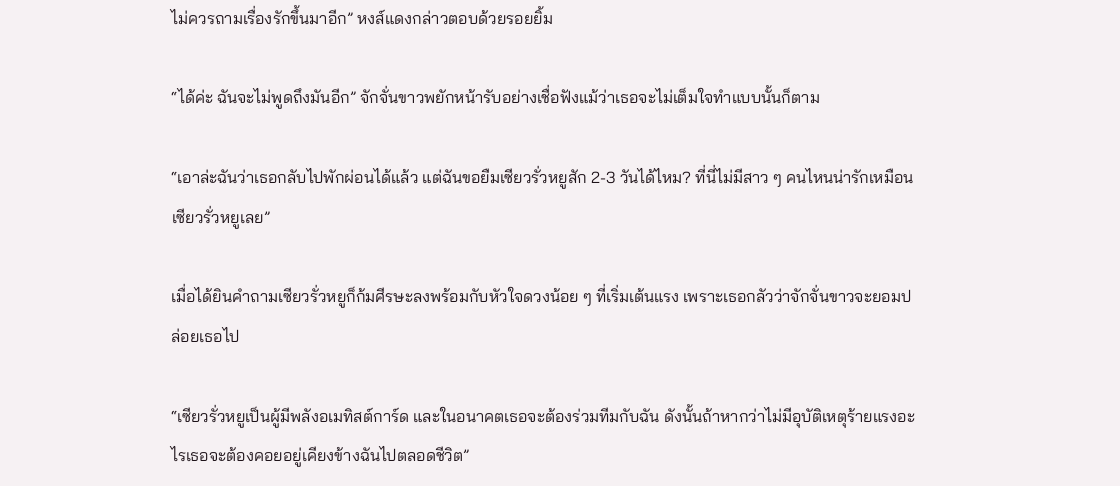ไม่ควรถามเรื่องรักขึ้นมาอีก” หงส์แดงกล่าวตอบด้วยรอยยิ้ม

“ได้ค่ะ ฉันจะไม่พูดถึงมันอีก” จักจั่นขาวพยักหน้ารับอย่างเชื่อฟังแม้ว่าเธอจะไม่เต็มใจทำแบบนั้นก็ตาม

“เอาล่ะฉันว่าเธอกลับไปพักผ่อนได้แล้ว แต่ฉันขอยืมเซียวรั่วหยูสัก 2-3 วันได้ไหม? ที่นี่ไม่มีสาว ๆ คนไหนน่ารักเหมือนเซียวรั่วหยูเลย”

เมื่อได้ยินคำถามเซียวรั่วหยูก็ก้มศีรษะลงพร้อมกับหัวใจดวงน้อย ๆ ที่เริ่มเต้นแรง เพราะเธอกลัวว่าจักจั่นขาวจะยอมปล่อยเธอไป

“เซียวรั่วหยูเป็นผู้มีพลังอเมทิสต์การ์ด และในอนาคตเธอจะต้องร่วมทีมกับฉัน ดังนั้นถ้าหากว่าไม่มีอุบัติเหตุร้ายแรงอะไรเธอจะต้องคอยอยู่เคียงข้างฉันไปตลอดชีวิต”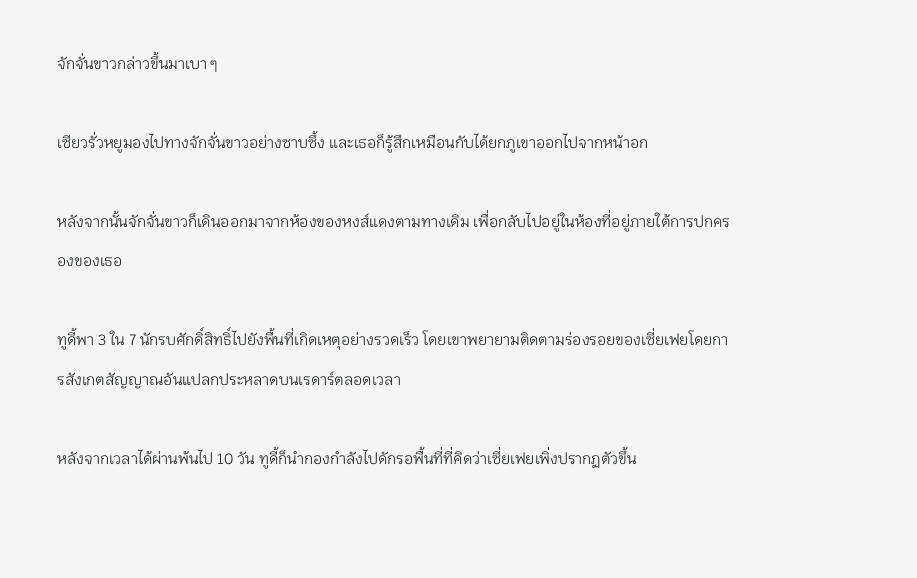จักจั่นขาวกล่าวขึ้นมาเบา ๆ

เซียวรั่วหยูมองไปทางจักจั่นขาวอย่างซาบซึ้ง และเธอก็รู้สึกเหมือนกับได้ยกภูเขาออกไปจากหน้าอก

หลังจากนั้นจักจั่นขาวก็เดินออกมาจากห้องของหงส์แดงตามทางเดิม เพื่อกลับไปอยู่ในห้องที่อยู่ภายใต้การปกครองของเธอ

ทูดี้พา 3 ใน 7 นักรบศักดิ์สิทธิ์ไปยังพื้นที่เกิดเหตุอย่างรวดเร็ว โดยเขาพยายามติดตามร่องรอยของเซี่ยเฟยโดยการสังเกตสัญญาณอันแปลกประหลาดบนเรดาร์ตลอดเวลา

หลังจากเวลาได้ผ่านพ้นไป 10 วัน ทูดี้ก็นำกองกำลังไปดักรอพื้นที่ที่คิดว่าเซี่ยเฟยเพิ่งปรากฏตัวขึ้น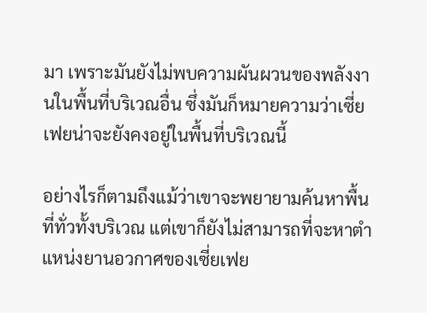มา เพราะมันยังไม่พบความผันผวนของพลังงานในพื้นที่บริเวณอื่น ซึ่งมันก็หมายความว่าเซี่ยเฟยน่าจะยังคงอยู่ในพื้นที่บริเวณนี้

อย่างไรก็ตามถึงแม้ว่าเขาจะพยายามค้นหาพื้นที่ทั่วทั้งบริเวณ แต่เขาก็ยังไม่สามารถที่จะหาตำแหน่งยานอวกาศของเซี่ยเฟย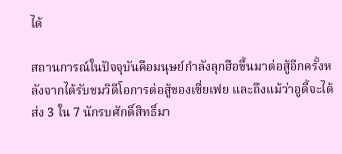ได้

สถานการณ์ในปัจจุบันคือมนุษย์กำลังลุกฮือขึ้นมาต่อสู้อีกครั้งหลังจากได้รับชมวิดีโอการต่อสู้ของเซี่ยเฟย และถึงแม้ว่าอูดี้จะได้ส่ง 3 ใน 7 นักรบศักดิ์สิทธิ์มา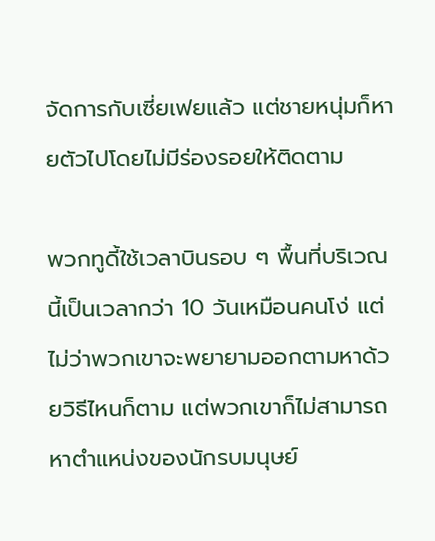จัดการกับเซี่ยเฟยแล้ว แต่ชายหนุ่มก็หายตัวไปโดยไม่มีร่องรอยให้ติดตาม

พวกทูดี้ใช้เวลาบินรอบ ๆ พื้นที่บริเวณนี้เป็นเวลากว่า 10 วันเหมือนคนโง่ แต่ไม่ว่าพวกเขาจะพยายามออกตามหาด้วยวิธีไหนก็ตาม แต่พวกเขาก็ไม่สามารถหาตำแหน่งของนักรบมนุษย์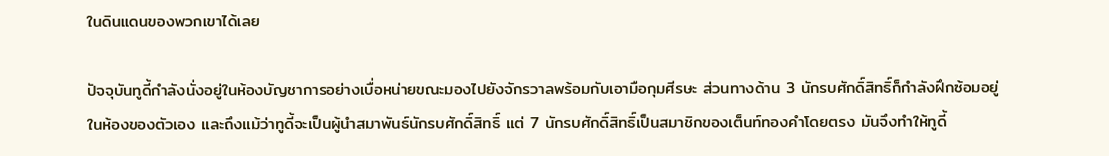ในดินแดนของพวกเขาได้เลย

ปัจจุบันทูดี้กำลังนั่งอยู่ในห้องบัญชาการอย่างเบื่อหน่ายขณะมองไปยังจักรวาลพร้อมกับเอามือกุมศีรษะ ส่วนทางด้าน 3 นักรบศักดิ์สิทธิ์ก็กำลังฝึกซ้อมอยู่ในห้องของตัวเอง และถึงแม้ว่าทูดี้จะเป็นผู้นำสมาพันธ์นักรบศักดิ์สิทธิ์ แต่ 7 นักรบศักดิ์สิทธิ์เป็นสมาชิกของเต็นท์ทองคำโดยตรง มันจึงทำให้ทูดี้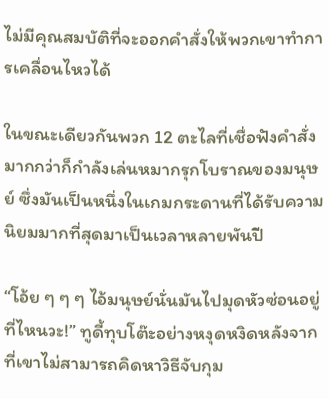ไม่มีคุณสมบัติที่จะออกคำสั่งให้พวกเขาทำการเคลื่อนไหวได้

ในขณะเดียวกันพวก 12 ตะไลที่เชื่อฟังคำสั่งมากกว่าก็กำลังเล่นหมากรุกโบราณของมนุษย์ ซึ่งมันเป็นหนึ่งในเกมกระดานที่ได้รับความนิยมมากที่สุดมาเป็นเวลาหลายพันปี

“โอ้ย ๆ ๆ ๆ ไอ้มนุษย์นั่นมันไปมุดหัวซ่อนอยู่ที่ไหนวะ!” ทูดี้ทุบโต๊ะอย่างหงุดหงิดหลังจากที่เขาไม่สามารถคิดหาวิธีจับกุม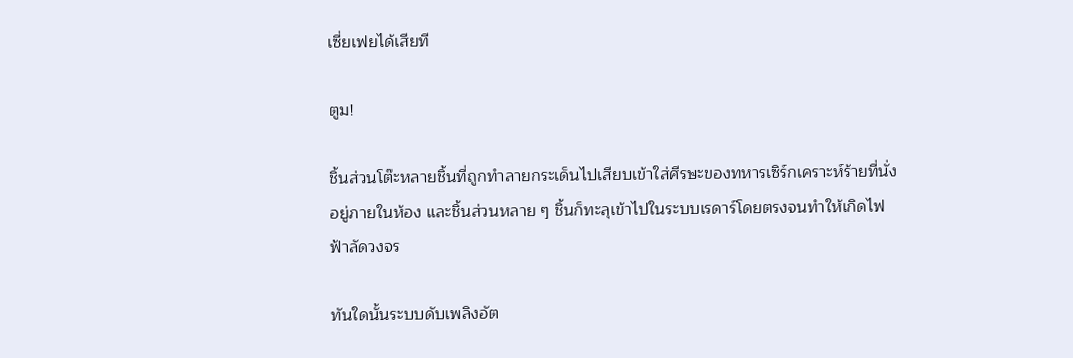เซี่ยเฟยได้เสียที

ตูม!

ชิ้นส่วนโต๊ะหลายชิ้นที่ถูกทำลายกระเด็นไปเสียบเข้าใส่ศีรษะของทหารเซิร์กเคราะห์ร้ายที่นั่งอยู่ภายในห้อง และชิ้นส่วนหลาย ๆ ชิ้นก็ทะลุเข้าไปในระบบเรดาร์โดยตรงจนทำให้เกิดไฟฟ้าลัดวงจร

ทันใดนั้นระบบดับเพลิงอัต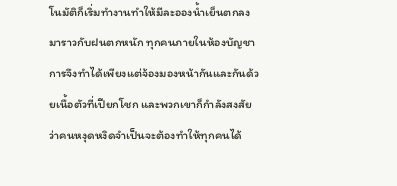โนมัติก็เริ่มทำงานทำให้มีละอองน้ำเย็นตกลงมาราวกับฝนตกหนัก ทุกคนภายในห้องบัญชาการจึงทำได้เพียงแต่จ้องมองหน้ากันและกันด้วยเนื้อตัวที่เปียกโชก และพวกเขาก็กำลังสงสัยว่าคนหงุดหงิดจำเป็นจะต้องทำให้ทุกคนได้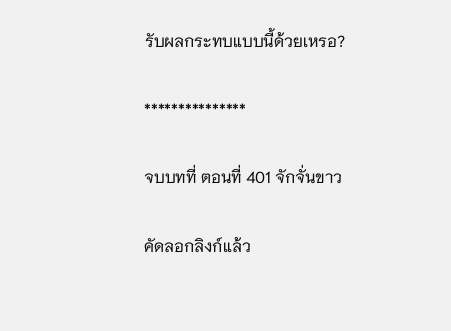รับผลกระทบแบบนี้ด้วยเหรอ?

***************

จบบทที่ ตอนที่ 401 จักจั่นขาว

คัดลอกลิงก์แล้ว